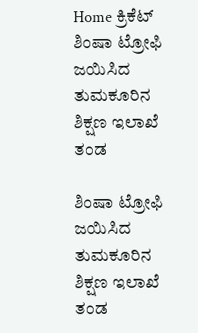Home ಕ್ರಿಕೆಟ್ ಶಿಂಷಾ ಟ್ರೋಫಿ ಜಯಿಸಿದ ತುಮಕೂರಿನ ಶಿಕ್ಷಣ ಇಲಾಖೆ ತಂಡ

ಶಿಂಷಾ ಟ್ರೋಫಿ ಜಯಿಸಿದ ತುಮಕೂರಿನ ಶಿಕ್ಷಣ ಇಲಾಖೆ ತಂಡ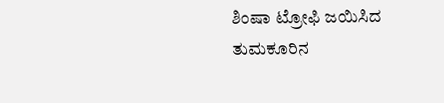ಶಿಂಷಾ ಟ್ರೋಫಿ ಜಯಿಸಿದ ತುಮಕೂರಿನ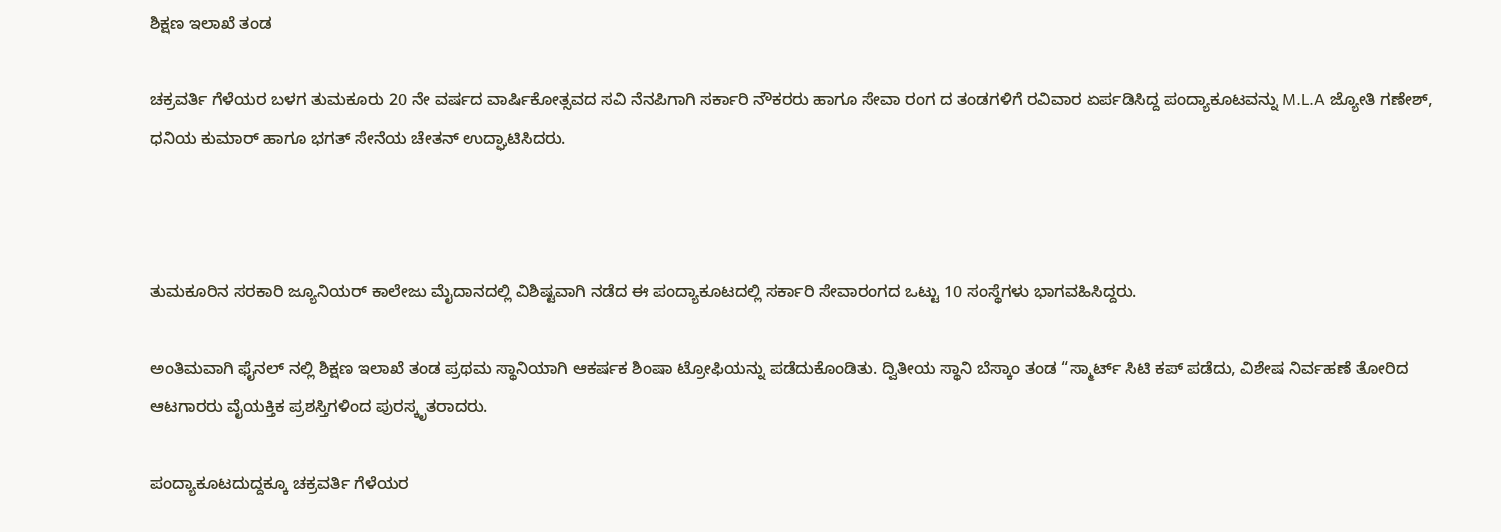ಶಿಕ್ಷಣ ಇಲಾಖೆ ತಂಡ

ಚಕ್ರವರ್ತಿ ಗೆಳೆಯರ ಬಳಗ ತುಮಕೂರು 20 ನೇ ವರ್ಷದ ವಾರ್ಷಿಕೋತ್ಸವದ ಸವಿ ನೆನಪಿಗಾಗಿ ಸರ್ಕಾರಿ ನೌಕರರು ಹಾಗೂ ಸೇವಾ ರಂಗ ದ ತಂಡಗಳಿಗೆ ರವಿವಾರ ಏರ್ಪಡಿಸಿದ್ದ ಪಂದ್ಯಾಕೂಟವನ್ನು M.L.A ಜ್ಯೋತಿ ಗಣೇಶ್, ಧನಿಯ ಕುಮಾರ್ ಹಾಗೂ ಭಗತ್ ಸೇನೆಯ ಚೇತನ್ ಉದ್ಘಾಟಿಸಿದರು.



ತುಮಕೂರಿನ ಸರಕಾರಿ ಜ್ಯೂನಿಯರ್ ಕಾಲೇಜು ಮೈದಾನದಲ್ಲಿ ವಿಶಿಷ್ಟವಾಗಿ ನಡೆದ ಈ ಪಂದ್ಯಾಕೂಟದಲ್ಲಿ ಸರ್ಕಾರಿ ಸೇವಾರಂಗದ ಒಟ್ಟು 10 ಸಂಸ್ಥೆಗಳು ಭಾಗವಹಿಸಿದ್ದರು.

ಅಂತಿಮವಾಗಿ ಫೈನಲ್ ನಲ್ಲಿ ಶಿಕ್ಷಣ ಇಲಾಖೆ ತಂಡ ಪ್ರಥಮ ಸ್ಥಾನಿಯಾಗಿ ಆಕರ್ಷಕ ಶಿಂಷಾ ಟ್ರೋಫಿಯನ್ನು ಪಡೆದುಕೊಂಡಿತು. ದ್ವಿತೀಯ ಸ್ಥಾನಿ ಬೆಸ್ಕಾಂ ತಂಡ “ಸ್ಮಾರ್ಟ್ ಸಿಟಿ ಕಪ್ ಪಡೆದು, ವಿಶೇಷ ನಿರ್ವಹಣೆ ತೋರಿದ ಆಟಗಾರರು ವೈಯಕ್ತಿಕ ಪ್ರಶಸ್ತಿಗಳಿಂದ ಪುರಸ್ಕೃತರಾದರು.

ಪಂದ್ಯಾಕೂಟದುದ್ದಕ್ಕೂ ಚಕ್ರವರ್ತಿ ಗೆಳೆಯರ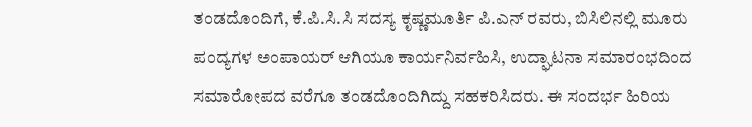ತಂಡದೊಂದಿಗೆ, ಕೆ.ಪಿ.ಸಿ.ಸಿ ಸದಸ್ಯ ಕೃಷ್ಣಮೂರ್ತಿ ಪಿ.ಎನ್ ರವರು, ಬಿಸಿಲಿನಲ್ಲಿ ಮೂರು ಪಂದ್ಯಗಳ ಅಂಪಾಯರ್ ಆಗಿಯೂ ಕಾರ್ಯನಿರ್ವಹಿಸಿ, ಉದ್ಘಾಟನಾ ಸಮಾರಂಭದಿಂದ ಸಮಾರೋಪದ ವರೆಗೂ ತಂಡದೊಂದಿಗಿದ್ದು ಸಹಕರಿಸಿದರು. ಈ ಸಂದರ್ಭ ಹಿರಿಯ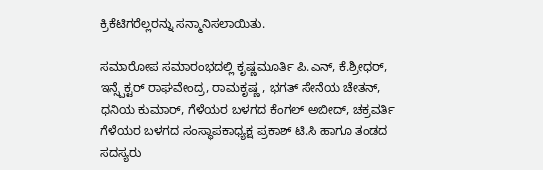ಕ್ರಿಕೆಟಿಗರೆಲ್ಲರನ್ನು ಸನ್ಮಾನಿಸಲಾಯಿತು.

ಸಮಾರೋಪ ಸಮಾರಂಭದಲ್ಲಿ ಕೃಷ್ಣಮೂರ್ತಿ ಪಿ.ಎನ್, ಕೆ.ಶ್ರೀಧರ್, ಇನ್ಸ್ಪೆಕ್ಟರ್ ರಾಘವೇಂದ್ರ, ರಾಮಕೃಷ್ಣ , ಭಗತ್ ಸೇನೆಯ ಚೇತನ್, ಧನಿಯ ಕುಮಾರ್, ಗೆಳೆಯರ ಬಳಗದ ಕೆಂಗಲ್ ಅಬೀದ್, ಚಕ್ರವರ್ತಿ ಗೆಳೆಯರ ಬಳಗದ ಸಂಸ್ಥಾಪಕಾಧ್ಯಕ್ಷ ಪ್ರಕಾಶ್ ಟಿ.ಸಿ ಹಾಗೂ ತಂಡದ ಸದಸ್ಯರು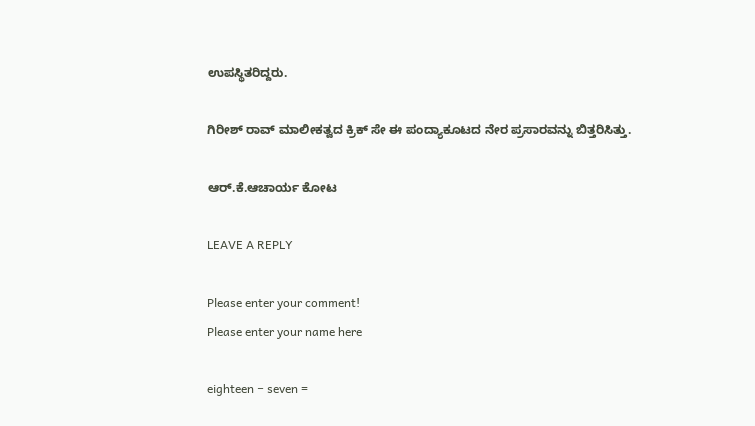ಉಪಸ್ಥಿತರಿದ್ದರು.

ಗಿರೀಶ್ ರಾವ್ ಮಾಲೀಕತ್ವದ ಕ್ರಿಕ್ ಸೇ ಈ ಪಂದ್ಯಾಕೂಟದ ನೇರ ಪ್ರಸಾರವನ್ನು ಬಿತ್ತರಿಸಿತ್ತು.

ಆರ್.ಕೆ.ಆಚಾರ್ಯ ಕೋಟ

LEAVE A REPLY

Please enter your comment!
Please enter your name here

eighteen − seven =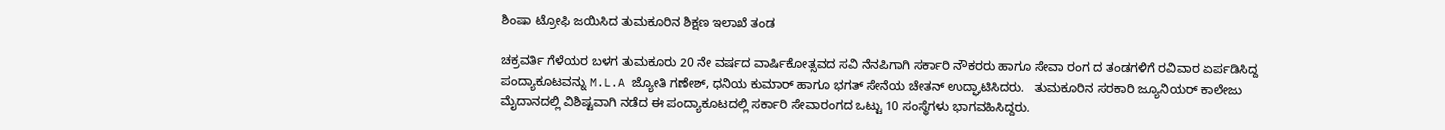ಶಿಂಷಾ ಟ್ರೋಫಿ ಜಯಿಸಿದ ತುಮಕೂರಿನ ಶಿಕ್ಷಣ ಇಲಾಖೆ ತಂಡ

ಚಕ್ರವರ್ತಿ ಗೆಳೆಯರ ಬಳಗ ತುಮಕೂರು 20 ನೇ ವರ್ಷದ ವಾರ್ಷಿಕೋತ್ಸವದ ಸವಿ ನೆನಪಿಗಾಗಿ ಸರ್ಕಾರಿ ನೌಕರರು ಹಾಗೂ ಸೇವಾ ರಂಗ ದ ತಂಡಗಳಿಗೆ ರವಿವಾರ ಏರ್ಪಡಿಸಿದ್ದ ಪಂದ್ಯಾಕೂಟವನ್ನು M.L.A ಜ್ಯೋತಿ ಗಣೇಶ್, ಧನಿಯ ಕುಮಾರ್ ಹಾಗೂ ಭಗತ್ ಸೇನೆಯ ಚೇತನ್ ಉದ್ಘಾಟಿಸಿದರು.   ತುಮಕೂರಿನ ಸರಕಾರಿ ಜ್ಯೂನಿಯರ್ ಕಾಲೇಜು ಮೈದಾನದಲ್ಲಿ ವಿಶಿಷ್ಟವಾಗಿ ನಡೆದ ಈ ಪಂದ್ಯಾಕೂಟದಲ್ಲಿ ಸರ್ಕಾರಿ ಸೇವಾರಂಗದ ಒಟ್ಟು 10 ಸಂಸ್ಥೆಗಳು ಭಾಗವಹಿಸಿದ್ದರು.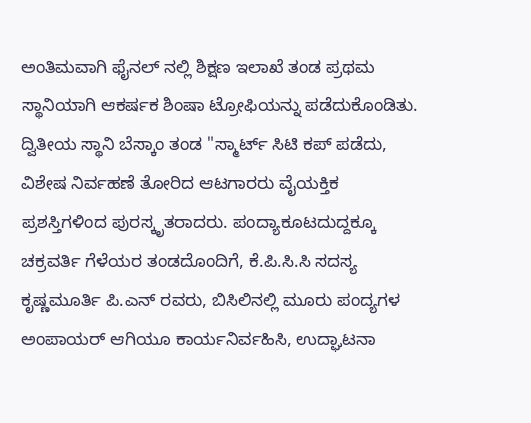ಅಂತಿಮವಾಗಿ ಫೈನಲ್ ನಲ್ಲಿ ಶಿಕ್ಷಣ ಇಲಾಖೆ ತಂಡ ಪ್ರಥಮ ಸ್ಥಾನಿಯಾಗಿ ಆಕರ್ಷಕ ಶಿಂಷಾ ಟ್ರೋಫಿಯನ್ನು ಪಡೆದುಕೊಂಡಿತು. ದ್ವಿತೀಯ ಸ್ಥಾನಿ ಬೆಸ್ಕಾಂ ತಂಡ "ಸ್ಮಾರ್ಟ್ ಸಿಟಿ ಕಪ್ ಪಡೆದು, ವಿಶೇಷ ನಿರ್ವಹಣೆ ತೋರಿದ ಆಟಗಾರರು ವೈಯಕ್ತಿಕ ಪ್ರಶಸ್ತಿಗಳಿಂದ ಪುರಸ್ಕೃತರಾದರು. ಪಂದ್ಯಾಕೂಟದುದ್ದಕ್ಕೂ ಚಕ್ರವರ್ತಿ ಗೆಳೆಯರ ತಂಡದೊಂದಿಗೆ, ಕೆ.ಪಿ.ಸಿ.ಸಿ ಸದಸ್ಯ ಕೃಷ್ಣಮೂರ್ತಿ ಪಿ.ಎನ್ ರವರು, ಬಿಸಿಲಿನಲ್ಲಿ ಮೂರು ಪಂದ್ಯಗಳ ಅಂಪಾಯರ್ ಆಗಿಯೂ ಕಾರ್ಯನಿರ್ವಹಿಸಿ, ಉದ್ಘಾಟನಾ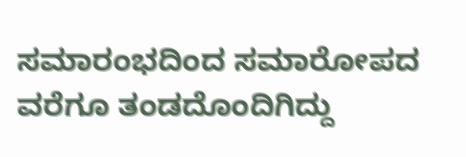ಸಮಾರಂಭದಿಂದ ಸಮಾರೋಪದ ವರೆಗೂ ತಂಡದೊಂದಿಗಿದ್ದು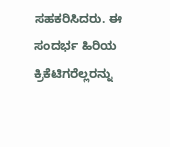ಸಹಕರಿಸಿದರು. ಈ ಸಂದರ್ಭ ಹಿರಿಯ ಕ್ರಿಕೆಟಿಗರೆಲ್ಲರನ್ನು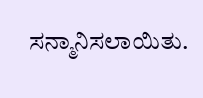ಸನ್ಮಾನಿಸಲಾಯಿತು.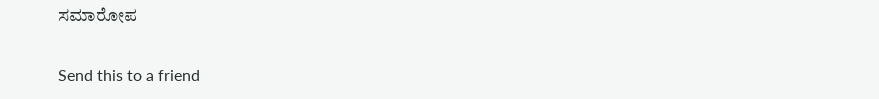ಸಮಾರೋಪ

Send this to a friend